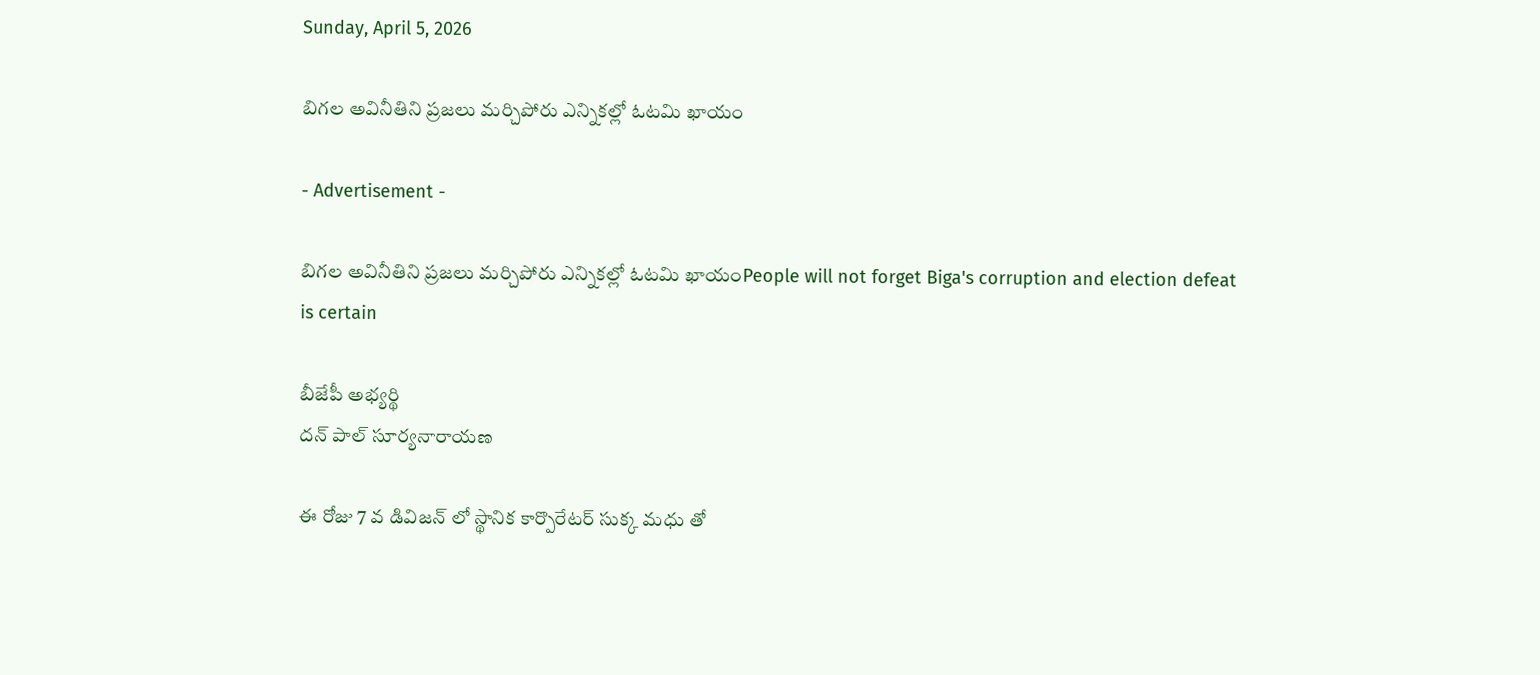Sunday, April 5, 2026

బిగల అవినీతిని ప్రజలు మర్చిపోరు ఎన్నికల్లో ఓటమి ఖాయం

- Advertisement -

బిగల అవినీతిని ప్రజలు మర్చిపోరు ఎన్నికల్లో ఓటమి ఖాయంPeople will not forget Biga's corruption and election defeat is certain

బీజేపీ అభ్యర్థి
దన్ పాల్ సూర్యనారాయణ

ఈ రోజు 7 వ డివిజన్ లో స్థానిక కార్పొరేటర్ సుక్క మధు తో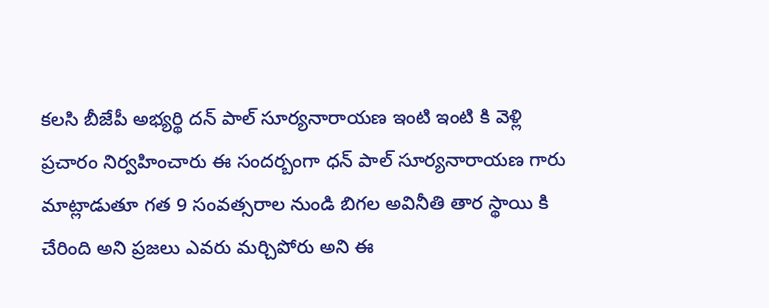కలసి బీజేపీ అభ్యర్థి దన్ పాల్ సూర్యనారాయణ ఇంటి ఇంటి కి వెళ్లి ప్రచారం నిర్వహించారు ఈ సందర్బంగా ధన్ పాల్ సూర్యనారాయణ గారు మాట్లాడుతూ గత 9 సంవత్సరాల నుండి బిగల అవినీతి తార స్థాయి కి చేరింది అని ప్రజలు ఎవరు మర్చిపోరు అని ఈ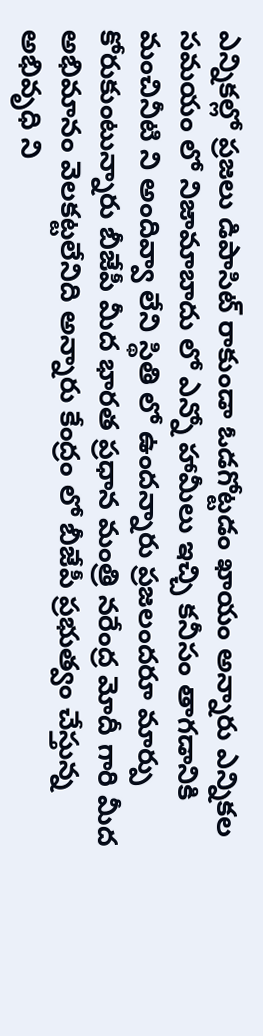ఎన్నికల్లో ప్రజలు డిపాసిట్ రాకుండా ఓడగోట్టడం ఖాయం అన్నారు ఎన్నికల సమయం లో నిజామాబాదు లో ఎన్నో హామీలు ఇచ్చి కనీసం తాగడానికి మంచినీటి ని అందివ్వా లేని స్థితి లో ఉందన్నారు ప్రజలందరూ మార్పు కోరుకుంటున్నారు బీజేపీ మీద భారత ప్రధాన మంత్రి నరేంద్ర మోదీ గారి మీద అభిమానం వెలకట్టలేనిది అన్నారు కేంద్రం లో బీజేపీ ప్రభుత్వం చేస్తున్న అభివృధి ని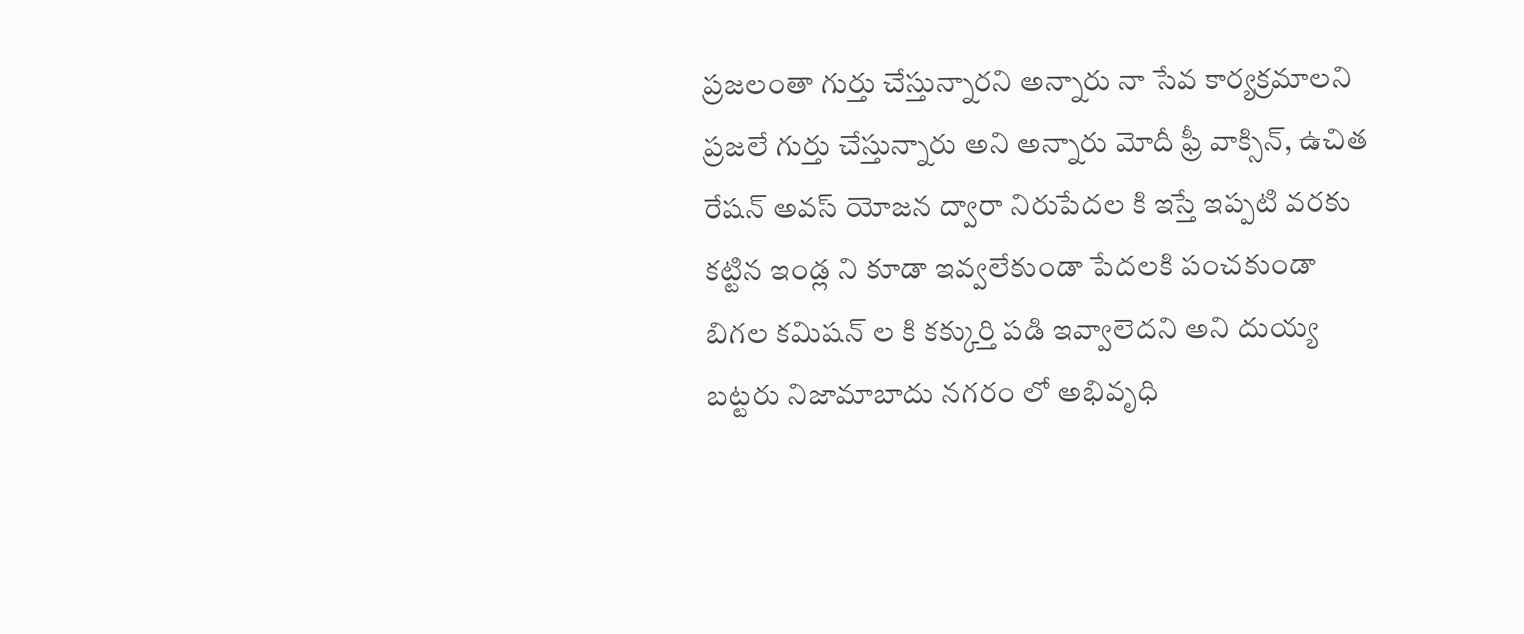ప్రజలంతా గుర్తు చేస్తున్నారని అన్నారు నా సేవ కార్యక్రమాలని ప్రజలే గుర్తు చేస్తున్నారు అని అన్నారు మోదీ ఫ్రీ వాక్సిన్, ఉచిత రేషన్ అవస్ యోజన ద్వారా నిరుపేదల కి ఇస్తే ఇప్పటి వరకు కట్టిన ఇండ్ల ని కూడా ఇవ్వలేకుండా పేదలకి పంచకుండా బిగల కమిషన్ ల కి కక్కుర్తి పడి ఇవ్వాలెదని అని దుయ్య బట్టరు నిజామాబాదు నగరం లో అభివృధి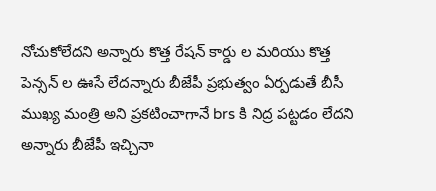నోచుకోలేదని అన్నారు కొత్త రేషన్ కార్డు ల మరియు కొత్త పెన్సన్ ల ఊసే లేదన్నారు బీజేపీ ప్రభుత్వం ఏర్పడుతే బీసీ ముఖ్య మంత్రి అని ప్రకటించాగానే brs కి నిద్ర పట్టడం లేదని అన్నారు బీజేపీ ఇచ్చినా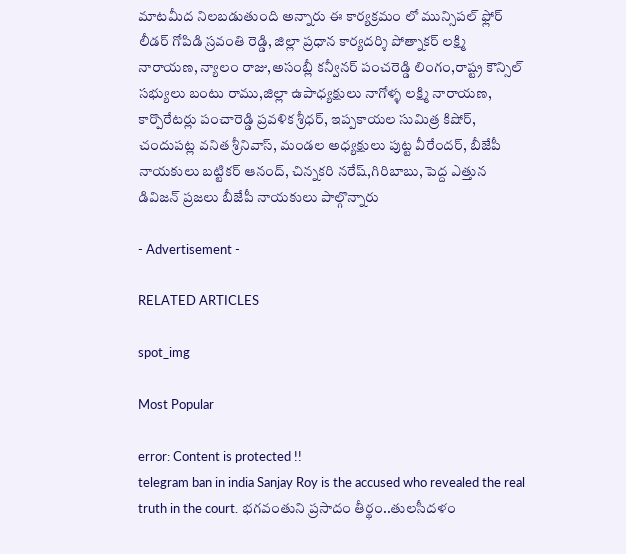మాటమీద నిలబడుతుంది అన్నారు ఈ కార్యక్రమం లో మున్సిపల్ ఫ్లోర్ లీడర్ గోపిడి స్రవంతి రెడ్డి, జిల్లా ప్రధాన కార్యదర్శి పోత్నాకర్ లక్ష్మి నారాయణ, న్యాలం రాజు,అసంబ్లీ కన్వీనర్ పంచరెడ్డి లింగం,రాష్ట్ర కౌన్సిల్ సభ్యులు బంటు రాము,జిల్లా ఉపాధ్యక్షులు నాగోళ్ళ లక్ష్మి నారాయణ, కార్పొరేటర్లు పంచారెడ్డి ప్రవళిక శ్రీధర్, ఇప్పకాయల సుమిత్ర కిషోర్, చందుపట్ల వనిత శ్రీనివాస్, మండల అధ్యక్షులు పుట్ట వీరేందర్, బీజేపీ నాయకులు బట్టికర్ ఆనంద్, చిన్నకరి నరేష్,గిరిబాబు, పెద్ద ఎత్తున డివిజన్ ప్రజలు బీజేపీ నాయకులు పాల్గొన్నారు

- Advertisement -

RELATED ARTICLES

spot_img

Most Popular

error: Content is protected !!
telegram ban in india Sanjay Roy is the accused who revealed the real truth in the court. భగవంతుని ప్రసాదం తీర్థం..తులసీదళం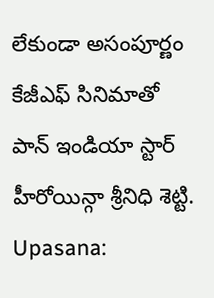లేకుండా అసంపూర్ణం కేజీఎఫ్ సినిమాతో పాన్ ఇండియా స్టార్ హీరోయిన్గా శ్రీనిధి శెట్టి. Upasana: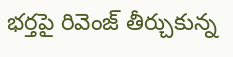భర్తపై రివెంజ్ తీర్చుకున్న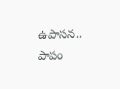ఉపాసన.. పాపం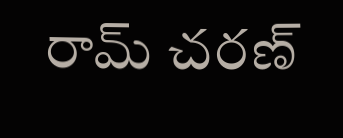రామ్ చరణ్